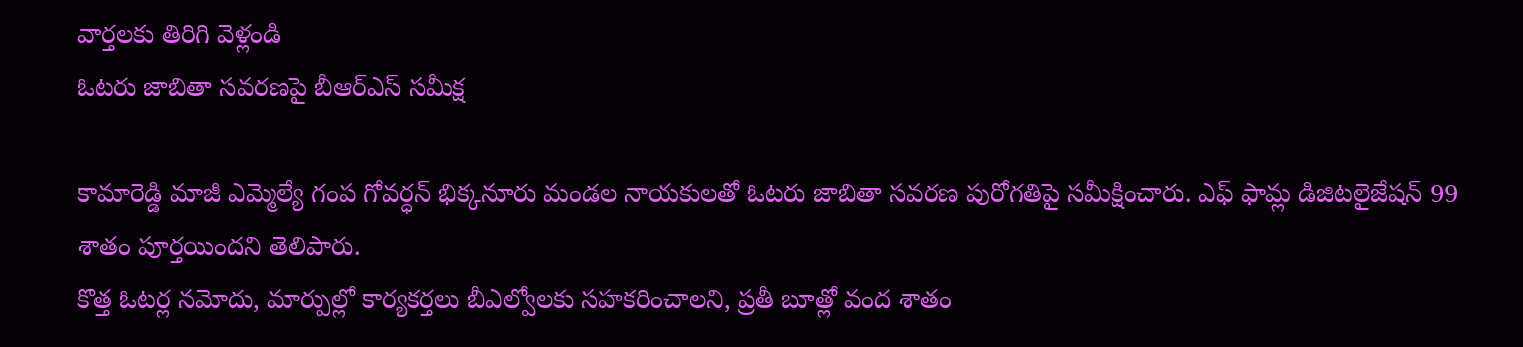వార్తలకు తిరిగి వెళ్లండి
ఓటరు జాబితా సవరణపై బీఆర్ఎస్ సమీక్ష

కామారెడ్డి మాజీ ఎమ్మెల్యే గంప గోవర్ధన్ భిక్కనూరు మండల నాయకులతో ఓటరు జాబితా సవరణ పురోగతిపై సమీక్షించారు. ఎఫ్ ఫామ్ల డిజిటలైజేషన్ 99 శాతం పూర్తయిందని తెలిపారు.
కొత్త ఓటర్ల నమోదు, మార్పుల్లో కార్యకర్తలు బీఎల్వోలకు సహకరించాలని, ప్రతీ బూత్లో వంద శాతం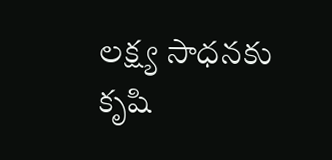లక్ష్య సాధనకు కృషి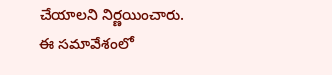చేయాలని నిర్ణయించారు. ఈ సమావేశంలో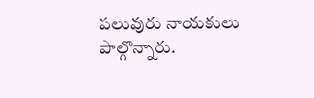పలువురు నాయకులు పాల్గొన్నారు.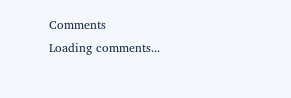Comments
Loading comments...